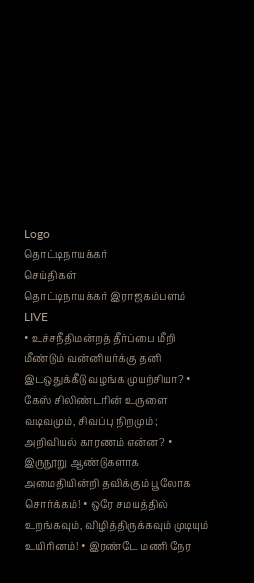Logo
தொட்டிநாயக்கர்
செய்திகள்
தொட்டிநாயக்கர் இராஜகம்பளம்
LIVE
• உச்சநீதிமன்றத் தீர்ப்பை மீறி மீண்டும் வன்னியர்க்கு தனி இடஒதுக்கீடு வழங்க முயற்சியா? • கேஸ் சிலிண்டரின் உருளை வடிவமும், சிவப்பு நிறமும் ; அறிவியல் காரணம் என்ன? • இருநூறு ஆண்டுகளாக அமைதியின்றி தவிக்கும் பூலோக சொர்க்கம்! • ஒரே சமயத்தில் உறங்கவும், விழித்திருக்கவும் முடியும் உயிரினம்! • இரண்டே மணி நேர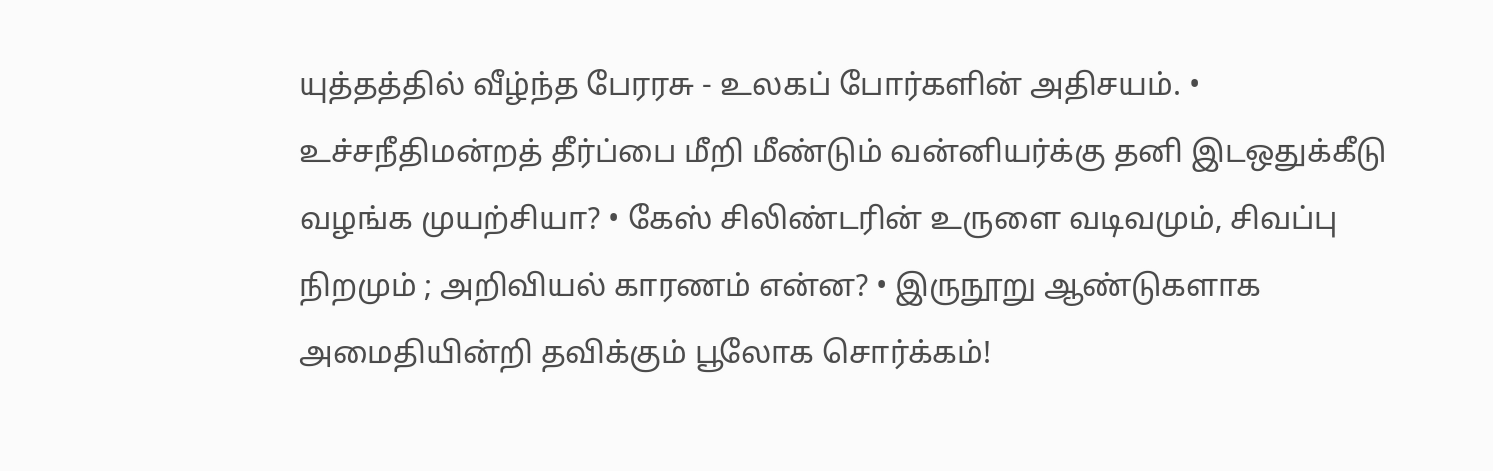யுத்தத்தில் வீழ்ந்த பேரரசு - உலகப் போர்களின் அதிசயம். • உச்சநீதிமன்றத் தீர்ப்பை மீறி மீண்டும் வன்னியர்க்கு தனி இடஒதுக்கீடு வழங்க முயற்சியா? • கேஸ் சிலிண்டரின் உருளை வடிவமும், சிவப்பு நிறமும் ; அறிவியல் காரணம் என்ன? • இருநூறு ஆண்டுகளாக அமைதியின்றி தவிக்கும் பூலோக சொர்க்கம்!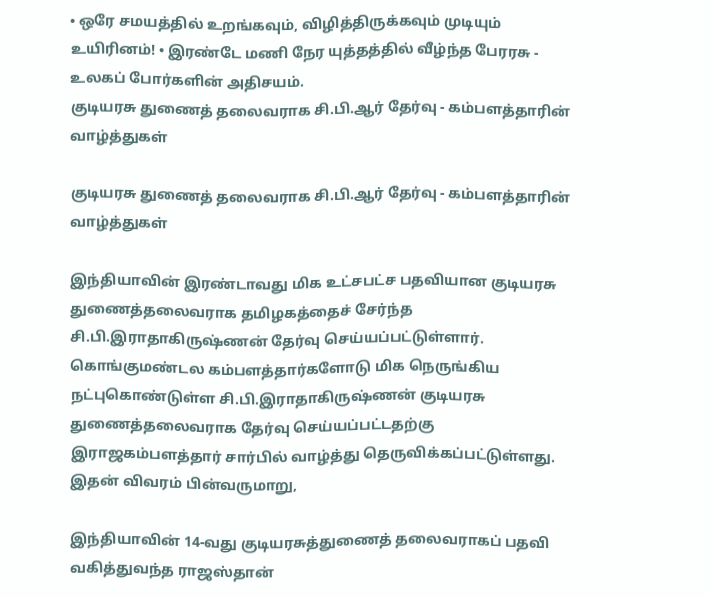• ஒரே சமயத்தில் உறங்கவும், விழித்திருக்கவும் முடியும் உயிரினம்! • இரண்டே மணி நேர யுத்தத்தில் வீழ்ந்த பேரரசு - உலகப் போர்களின் அதிசயம்.
குடியரசு துணைத் தலைவராக சி.பி.ஆர் தேர்வு - கம்பளத்தாரின் வாழ்த்துகள்

குடியரசு துணைத் தலைவராக சி.பி.ஆர் தேர்வு - கம்பளத்தாரின் வாழ்த்துகள்

இந்தியாவின் இரண்டாவது மிக உட்சபட்ச பதவியான குடியரசு துணைத்தலைவராக தமிழகத்தைச் சேர்ந்த சி.பி.இராதாகிருஷ்ணன் தேர்வு செய்யப்பட்டுள்ளார். கொங்குமண்டல கம்பளத்தார்களோடு மிக நெருங்கிய நட்புகொண்டுள்ள சி.பி.இராதாகிருஷ்ணன் குடியரசு துணைத்தலைவராக தேர்வு செய்யப்பட்டதற்கு இராஜகம்பளத்தார் சார்பில் வாழ்த்து தெருவிக்கப்பட்டுள்ளது. இதன் விவரம் பின்வருமாறு,

இந்தியாவின் 14-வது குடியரசுத்துணைத் தலைவராகப் பதவி வகித்துவந்த ராஜஸ்தான்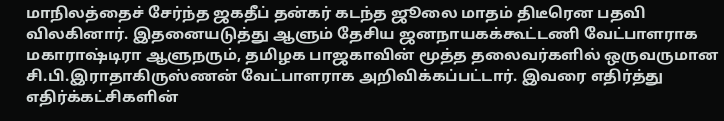மாநிலத்தைச் சேர்ந்த ஜகதீப் தன்கர் கடந்த ஜூலை மாதம் திடீரென பதவி விலகினார். இதனையடுத்து ஆளும் தேசிய ஜனநாயகக்கூட்டணி வேட்பாளராக மகாராஷ்டிரா ஆளுநரும், தமிழக பாஜகாவின் மூத்த தலைவர்களில் ஒருவருமான சி.பி.இராதாகிருஸ்ணன் வேட்பாளராக அறிவிக்கப்பட்டார். இவரை எதிர்த்து எதிர்க்கட்சிகளின்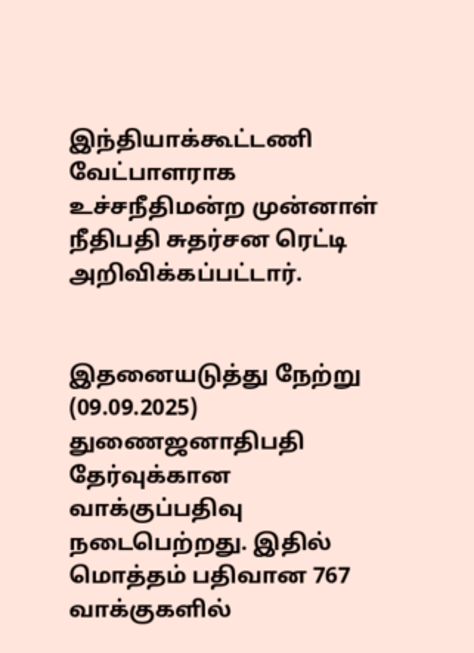இந்தியாக்கூட்டணி வேட்பாளராக உச்சநீதிமன்ற முன்னாள் நீதிபதி சுதர்சன ரெட்டி அறிவிக்கப்பட்டார்.


இதனையடுத்து நேற்று (09.09.2025) துணைஜனாதிபதி தேர்வுக்கான வாக்குப்பதிவு நடைபெற்றது. இதில் மொத்தம் பதிவான 767 வாக்குகளில்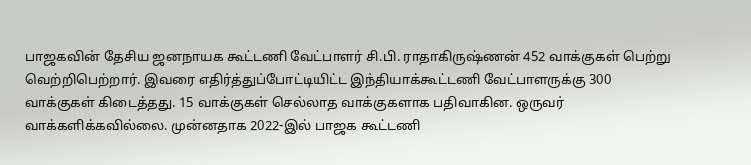பாஜகவின் தேசிய ஜனநாயக கூட்டணி வேட்பாளர் சி.பி. ராதாகிருஷ்ணன் 452 வாக்குகள் பெற்று வெற்றிபெற்றார். இவரை எதிர்த்துப்போட்டியிட்ட இந்தியாக்கூட்டணி வேட்பாளருக்கு 300 வாக்குகள் கிடைத்தது. 15 வாக்குகள் செல்லாத வாக்குகளாக பதிவாகின. ஒருவர் வாக்களிக்கவில்லை. முன்னதாக 2022-இல் பாஜக கூட்டணி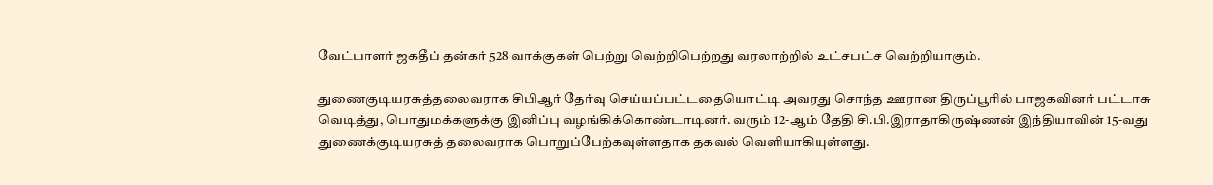வேட்பாளர் ஜகதீப் தன்கர் 528 வாக்குகள் பெற்று வெற்றிபெற்றது வரலாற்றில் உட்சபட்ச வெற்றியாகும்.

துணைகுடியரசுத்தலைவராக சிபிஆர் தேர்வு செய்யப்பட்டதையொட்டி அவரது சொந்த ஊரான திருப்பூரில் பாஜகவினர் பட்டாசு வெடித்து, பொதுமக்களுக்கு இனிப்பு வழங்கிக்கொண்டாடினர். வரும் 12-ஆம் தேதி சி.பி.இராதாகிருஷ்ணன் இந்தியாவின் 15-வது துணைக்குடியரசுத் தலைவராக பொறுப்பேற்கவுள்ளதாக தகவல் வெளியாகியுள்ளது.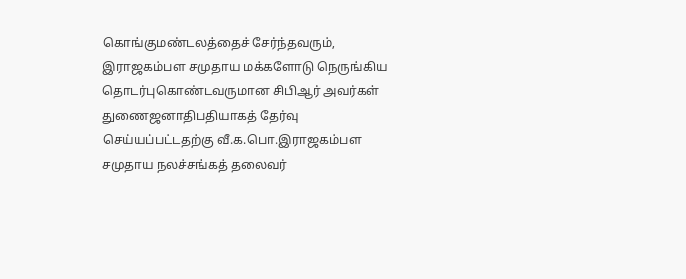கொங்குமண்டலத்தைச் சேர்ந்தவரும், இராஜகம்பள சமுதாய மக்களோடு நெருங்கிய தொடர்புகொண்டவருமான சிபிஆர் அவர்கள் துணைஜனாதிபதியாகத் தேர்வு செய்யப்பட்டதற்கு வீ.க.பொ.இராஜகம்பள சமுதாய நலச்சங்கத் தலைவர்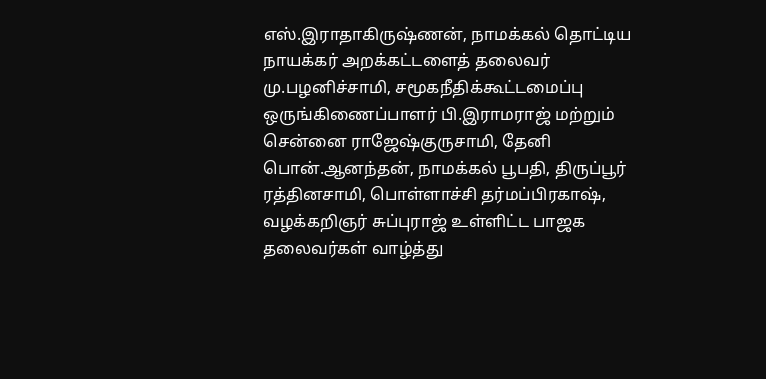எஸ்.இராதாகிருஷ்ணன், நாமக்கல் தொட்டிய நாயக்கர் அறக்கட்டளைத் தலைவர் மு.பழனிச்சாமி, சமூகநீதிக்கூட்டமைப்பு ஒருங்கிணைப்பாளர் பி.இராமராஜ் மற்றும் சென்னை ராஜேஷ்குருசாமி, தேனி பொன்.ஆனந்தன், நாமக்கல் பூபதி, திருப்பூர் ரத்தினசாமி, பொள்ளாச்சி தர்மப்பிரகாஷ்,  வழக்கறிஞர் சுப்புராஜ் உள்ளிட்ட பாஜக தலைவர்கள் வாழ்த்து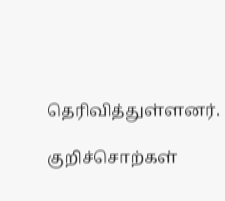தெரிவித்துள்ளனர்.

குறிச்சொற்கள்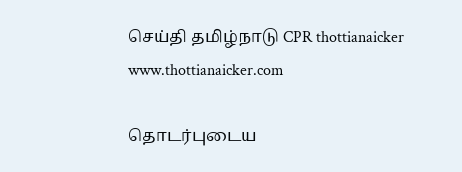செய்தி தமிழ்நாடு CPR thottianaicker www.thottianaicker.com

தொடர்புடைய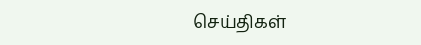செய்திகள்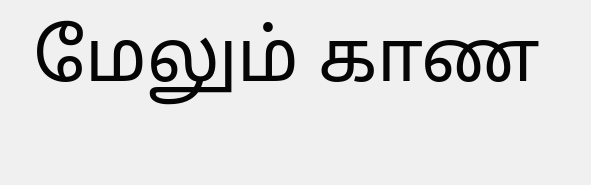மேலும் காண